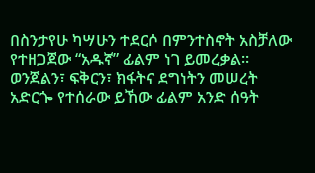በስንታየሁ ካሣሁን ተደርሶ በምንተስኖት አስቻለው የተዘጋጀው “አዱኛ” ፊልም ነገ ይመረቃል፡፡
ወንጀልን፣ ፍቅርን፣ ክፋትና ደግነትን መሠረት አድርጐ የተሰራው ይኸው ፊልም አንድ ሰዓት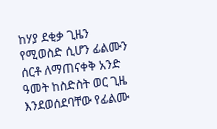ከሃያ ደቂቃ ጊዜን የሚወስድ ሲሆን ፊልሙን ሰርቶ ለማጠናቀቅ አንድ ዓመት ከስድስት ወር ጊዜ እንደወሰደባቸው የፊልሙ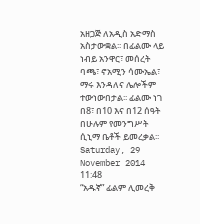አዘጋጅ ለአዲስ አድማስ አስታውቋል፡፡ በፊልሙ ላይ ነብይ አንዋር፣ መሰረት ባጫ፣ ኖአሚን ሳሙኤል፣ ማሩ እንዳለና ሌሎችም ተውነውበታል፡፡ ፊልሙ ነገ በ8፣ በ10 እና በ12 ሰዓት በሁሉም የመንግሥት ሲኒማ ቤቶች ይመረቃል፡፡
Saturday, 29 November 2014 11:48
“አዱኛ” ፊልም ሊመረቅ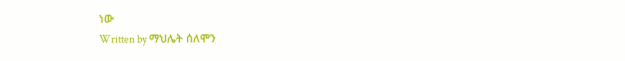ነው
Written by ማህሌት ሰለሞን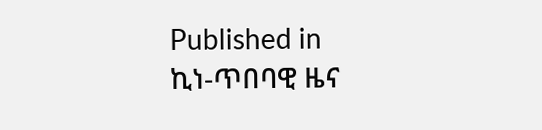Published in
ኪነ-ጥበባዊ ዜና